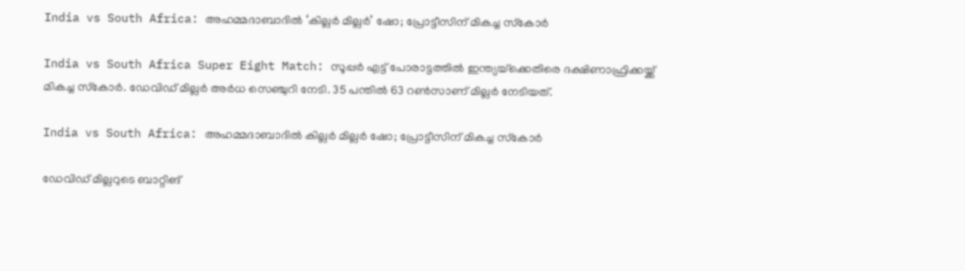India vs South Africa: അഹമ്മദാബാദില്‍ ‘കില്ലര്‍ മില്ലര്‍’ ഷോ; പ്രോട്ടീസിന് മികച്ച സ്‌കോര്‍

India vs South Africa Super Eight Match: സൂപ്പര്‍ എട്ട് പോരാട്ടത്തില്‍ ഇന്ത്യയ്‌ക്കെതിരെ ദക്ഷിണാഫ്രിക്കയ്ക്ക് മികച്ച സ്‌കോര്‍. ഡേവിഡ് മില്ലര്‍ അര്‍ധ സെഞ്ചുറി നേടി. 35 പന്തില്‍ 63 റണ്‍സാണ് മില്ലര്‍ നേടിയത്.

India vs South Africa: അഹമ്മദാബാദില്‍ കില്ലര്‍ മില്ലര്‍ ഷോ; പ്രോട്ടീസിന് മികച്ച സ്‌കോര്‍

ഡേവിഡ് മില്ലറുടെ ബാറ്റിങ്‌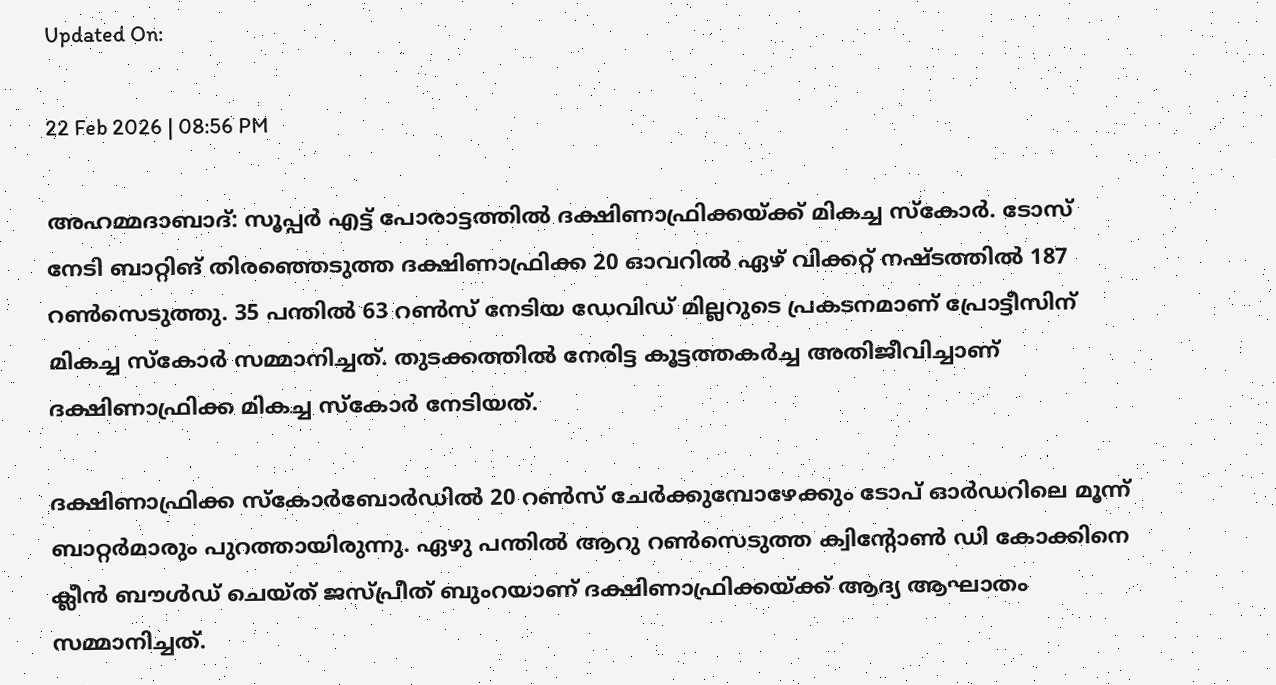Updated On:

22 Feb 2026 | 08:56 PM

അഹമ്മദാബാദ്: സൂപ്പര്‍ എട്ട് പോരാട്ടത്തില്‍ ദക്ഷിണാഫ്രിക്കയ്ക്ക് മികച്ച സ്‌കോര്‍. ടോസ് നേടി ബാറ്റിങ് തിരഞ്ഞെടുത്ത ദക്ഷിണാഫ്രിക്ക 20 ഓവറില്‍ ഏഴ്‌ വിക്കറ്റ് നഷ്ടത്തില്‍ 187 റണ്‍സെടുത്തു. 35 പന്തില്‍ 63 റണ്‍സ് നേടിയ ഡേവിഡ് മില്ലറുടെ പ്രകടനമാണ് പ്രോട്ടീസിന് മികച്ച സ്‌കോര്‍ സമ്മാനിച്ചത്. തുടക്കത്തില്‍ നേരിട്ട കൂട്ടത്തകര്‍ച്ച അതിജീവിച്ചാണ് ദക്ഷിണാഫ്രിക്ക മികച്ച സ്‌കോര്‍ നേടിയത്.

ദക്ഷിണാഫ്രിക്ക സ്‌കോര്‍ബോര്‍ഡില്‍ 20 റണ്‍സ് ചേര്‍ക്കുമ്പോഴേക്കും ടോപ് ഓര്‍ഡറിലെ മൂന്ന് ബാറ്റര്‍മാരും പുറത്തായിരുന്നു. ഏഴു പന്തില്‍ ആറു റണ്‍സെടുത്ത ക്വിന്റോണ്‍ ഡി കോക്കിനെ ക്ലീന്‍ ബൗള്‍ഡ് ചെയ്ത് ജസ്പ്രീത് ബുംറയാണ് ദക്ഷിണാഫ്രിക്കയ്ക്ക് ആദ്യ ആഘാതം സമ്മാനിച്ചത്.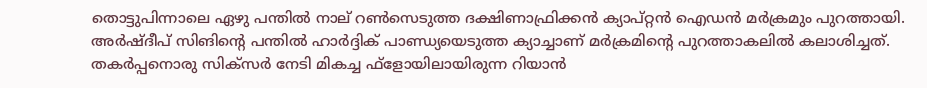തൊട്ടുപിന്നാലെ ഏഴു പന്തില്‍ നാല് റണ്‍സെടുത്ത ദക്ഷിണാഫ്രിക്കന്‍ ക്യാപ്റ്റന്‍ ഐഡന്‍ മര്‍ക്രമും പുറത്തായി. അര്‍ഷ്ദീപ് സിങിന്റെ പന്തില്‍ ഹാര്‍ദ്ദിക് പാണ്ഡ്യയെടുത്ത ക്യാച്ചാണ് മര്‍ക്രമിന്റെ പുറത്താകലില്‍ കലാശിച്ചത്. തകര്‍പ്പനൊരു സിക്‌സര്‍ നേടി മികച്ച ഫ്‌ളോയിലായിരുന്ന റിയാന്‍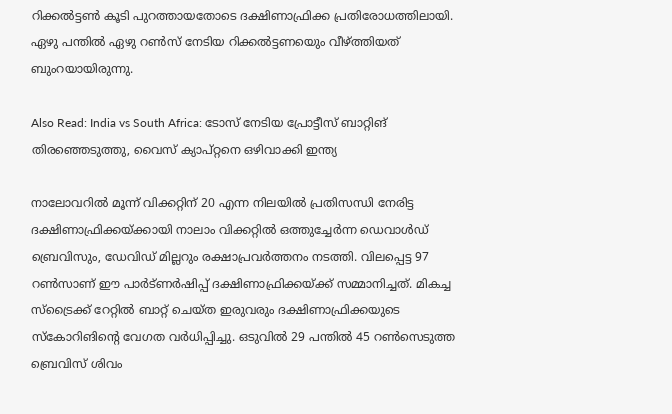റിക്കല്‍ട്ടണ്‍ കൂടി പുറത്തായതോടെ ദക്ഷിണാഫ്രിക്ക പ്രതിരോധത്തിലായി. ഏഴു പന്തില്‍ ഏഴു റണ്‍സ് നേടിയ റിക്കല്‍ട്ടണയെും വീഴ്ത്തിയത് ബുംറയായിരുന്നു.

Also Read: India vs South Africa: ടോസ് നേടിയ പ്രോട്ടീസ് ബാറ്റിങ് തിരഞ്ഞെടുത്തു, വൈസ് ക്യാപ്റ്റനെ ഒഴിവാക്കി ഇന്ത്യ

നാലോവറില്‍ മൂന്ന് വിക്കറ്റിന് 20 എന്ന നിലയില്‍ പ്രതിസന്ധി നേരിട്ട ദക്ഷിണാഫ്രിക്കയ്ക്കായി നാലാം വിക്കറ്റില്‍ ഒത്തുച്ചേര്‍ന്ന ഡെവാള്‍ഡ് ബ്രെവിസും, ഡേവിഡ് മില്ലറും രക്ഷാപ്രവര്‍ത്തനം നടത്തി. വിലപ്പെട്ട 97 റണ്‍സാണ് ഈ പാര്‍ട്ണര്‍ഷിപ്പ് ദക്ഷിണാഫ്രിക്കയ്ക്ക് സമ്മാനിച്ചത്. മികച്ച സ്‌ട്രൈക്ക് റേറ്റില്‍ ബാറ്റ് ചെയ്ത ഇരുവരും ദക്ഷിണാഫ്രിക്കയുടെ സ്‌കോറിങിന്റെ വേഗത വര്‍ധിപ്പിച്ചു. ഒടുവില്‍ 29 പന്തില്‍ 45 റണ്‍സെടുത്ത ബ്രെവിസ് ശിവം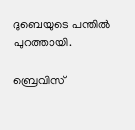ദുബെയുടെ പന്തില്‍ പുറത്തായി.

ബ്രെവിസ്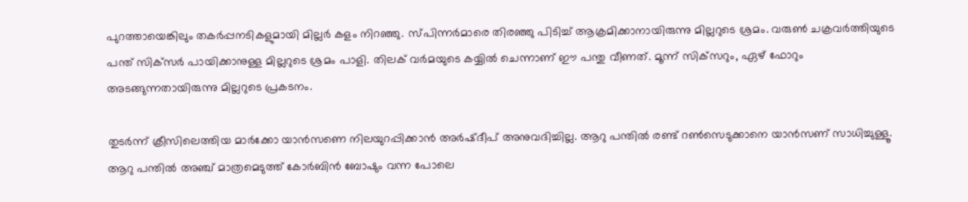പുറത്തായെങ്കിലും തകര്‍പ്പനടികളുമായി മില്ലര്‍ കളം നിറഞ്ഞു. സ്പിന്നര്‍മാരെ തിരഞ്ഞു പിടിച്ച് ആക്രമിക്കാനായിരുന്നു മില്ലറുടെ ശ്രമം. വരുണ്‍ ചക്രവര്‍ത്തിയുടെ പന്ത്‌ സിക്‌സര്‍ പായിക്കാനുള്ള മില്ലറുടെ ശ്രമം പാളി. തിലക് വര്‍മയുടെ കയ്യില്‍ ചെന്നാണ് ഈ പന്തു വീണത്. മൂന്ന് സിക്‌സറും, ഏഴ് ഫോറും അടങ്ങുന്നതായിരുന്നു മില്ലറുടെ പ്രകടനം.

തുടര്‍ന്ന് ക്രീസിലെത്തിയ മാര്‍ക്കോ യാന്‍സണെ നിലയുറപ്പിക്കാന്‍ അര്‍ഷ്ദീപ് അനുവദിച്ചില്ല. ആറു പന്തില്‍ രണ്ട് റണ്‍സെടുക്കാനെ യാന്‍സണ് സാധിച്ചുള്ളൂ. ആറു പന്തില്‍ അഞ്ച് മാത്രമെടുത്ത് കോര്‍ബിന്‍ ബോഷും വന്ന പോലെ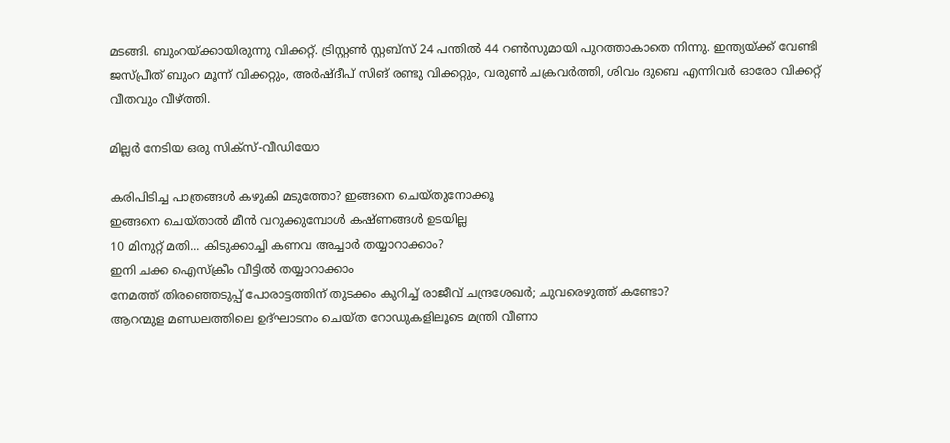മടങ്ങി. ബുംറയ്ക്കായിരുന്നു വിക്കറ്റ്. ട്രിസ്റ്റണ്‍ സ്റ്റബ്‌സ് 24 പന്തില്‍ 44 റണ്‍സുമായി പുറത്താകാതെ നിന്നു. ഇന്ത്യയ്ക്ക് വേണ്ടി ജസ്പ്രീത് ബുംറ മൂന്ന് വിക്കറ്റും, അര്‍ഷ്ദീപ് സിങ് രണ്ടു വിക്കറ്റും, വരുണ്‍ ചക്രവര്‍ത്തി, ശിവം ദുബെ എന്നിവര്‍ ഓരോ വിക്കറ്റ് വീതവും വീഴ്ത്തി.

മില്ലര്‍ നേടിയ ഒരു സിക്‌സ്-വീഡിയോ

കരിപിടിച്ച പാത്രങ്ങൾ കഴുകി മടുത്തോ? ഇങ്ങനെ ചെയ്തുനോക്കൂ
ഇങ്ങനെ ചെയ്താല്‍ മീൻ വറുക്കുമ്പോൾ കഷ്ണങ്ങൾ ഉടയില്ല
10 മിനുറ്റ് മതി... കിടുക്കാച്ചി കണവ അച്ചാർ തയ്യാറാക്കാം?
ഇനി ചക്ക ഐസ്ക്രീം വീട്ടിൽ തയ്യാറാക്കാം
നേമത്ത് തിരഞ്ഞെടുപ്പ് പോരാട്ടത്തിന് തുടക്കം കുറിച്ച് രാജീവ് ചന്ദ്രശേഖര്‍; ചുവരെഴുത്ത് കണ്ടോ?
ആറന്മുള മണ്ഡലത്തിലെ ഉദ്ഘാടനം ചെയ്ത റോഡുകളിലൂടെ മന്ത്രി വീണാ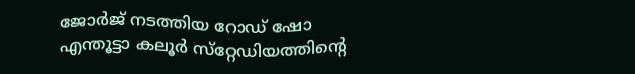ജോര്‍ജ് നടത്തിയ റോഡ് ഷോ
എന്തൂട്ടാ കലൂര്‍ സ്‌റ്റേഡിയത്തിന്റെ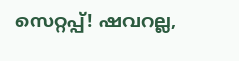സെറ്റപ്പ്! ഷവറല്ല,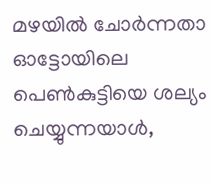മഴയില്‍ ചോര്‍ന്നതാ
ഓട്ടോയിലെ പെൺകുട്ടിയെ ശല്യം ചെയ്യുന്നയാൾ,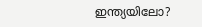ഇന്ത്യയിലോ?